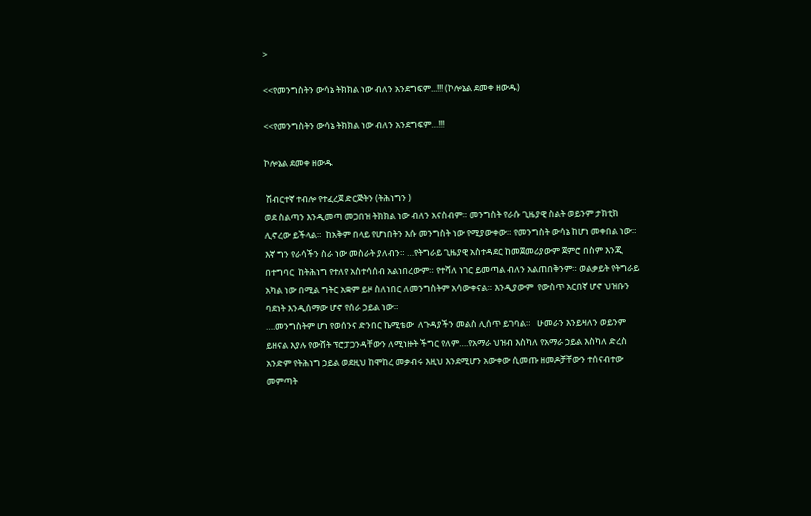>

<<የመንግስትን ውሳኔ ትክክል ነው ብለን አንደግፍም...!!! (ኮሎኔል ደመቀ ዘውዱ)

<<የመንግስትን ውሳኔ ትክክል ነው ብለን አንደግፍም…!!!

ኮሎኔል ደመቀ ዘውዱ

 ሽብርተኛ ተብሎ የተፈረጀ ድርጅትን (ትሕነግን )
ወደ ስልጣን እንዲመጣ መጋበዝ ትክክል ነው ብለን አናስብም። መንግስት የራሱ ጊዜያዊ ስልት ወይንም ታክቲክ ሊኖረው ይችላል።  ከአቅም በላይ የሆነበትን እሱ መንግስት ነው የሚያውቀው። የመንግስት ውሳኔ ከሆነ መቀበል ነው። እኛ ግን የራሳችን ስራ ነው መስራት ያለብን። …የትግራይ ጊዜያዊ አስተዳደር ከመጀመሪያውም ጀምሮ በስም እንጂ በተግባር  ከትሕነግ የተለየ አስተሳሰብ አልነበረውም። የተሻለ ነገር ይመጣል ብለን አልጠበቅንም። ወልቃይት የትግራይ አካል ነው በሚል ግትር አቋም ይዞ ስለነበር ለመንግስትም አሳውቀናል። እንዲያውም  የውስጥ አርበኛ ሆኖ ህዝቡን ባደነት እንዲሰማው ሆኖ የሰራ ኃይል ነው።
….መንግስትም ሆነ የወሰንና ድንበር ኬሚቴው  ለጉዳያችን መልስ ሊሰጥ ይገባል።   ሁመራን እንይዛለን ወይንም ይዘናል እያሉ የውሸት ፕሮፓጋንዳቸውን ለሚነዙት ችግር የለም….የአማራ ህዝብ እስካለ የአማራ ኃይል እስካለ ድረስ  አንድም የትሕነግ ኃይል ወደዚህ ከሞከረ መቃብሩ እዚህ እንደሚሆን አውቀው ሲመጡ ዘመዶቻቸውን ተሰናብተው መምጣት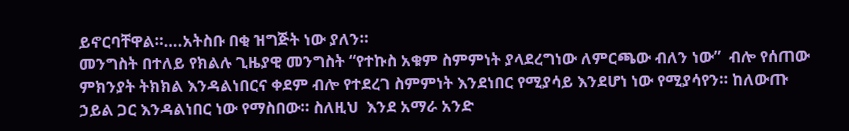ይኖርባቸዋል።….አትስቡ በቂ ዝግጅት ነው ያለን።
መንግስት በተለይ የክልሉ ጊዜያዊ መንግስት “የተኩስ አቁም ስምምነት ያላደረግነው ለምርጫው ብለን ነው”  ብሎ የሰጠው ምክንያት ትክክል እንዳልነበርና ቀደም ብሎ የተደረገ ስምምነት እንደነበር የሚያሳይ እንደሆነ ነው የሚያሳየን። ከለውጡ ኃይል ጋር እንዳልነበር ነው የማስበው። ስለዚህ  እንደ አማራ አንድ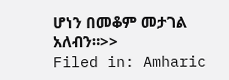ሆነን በመቆም መታገል አለብን።>>
Filed in: Amharic